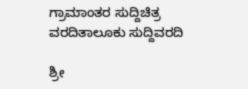ಗ್ರಾಮಾಂತರ ಸುದ್ದಿಚಿತ್ರ ವರದಿತಾಲೂಕು ಸುದ್ದಿವರದಿ

ಶ್ರೀ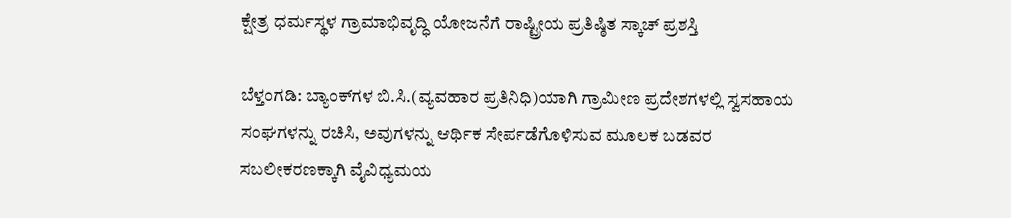ಕ್ಷೇತ್ರ ಧರ್ಮಸ್ಥಳ ಗ್ರಾಮಾಭಿವೃದ್ಧಿ ಯೋಜನೆಗೆ ರಾಷ್ಟ್ರೀಯ ಪ್ರತಿಷ್ಠಿತ ಸ್ಕಾಚ್ ಪ್ರಶಸ್ತಿ

ಬೆಳ್ತಂಗಡಿ: ಬ್ಯಾಂಕ್‌ಗಳ ಬಿ.ಸಿ.(ವ್ಯವಹಾರ ಪ್ರತಿನಿಧಿ)ಯಾಗಿ ಗ್ರಾಮೀಣ ಪ್ರದೇಶಗಳಲ್ಲಿ ಸ್ವಸಹಾಯ ಸಂಘಗಳನ್ನು ರಚಿಸಿ, ಅವುಗಳನ್ನು ಆರ್ಥಿಕ ಸೇರ್ಪಡೆಗೊಳಿಸುವ ಮೂಲಕ ಬಡವರ ಸಬಲೀಕರಣಕ್ಕಾಗಿ ವೈವಿಧ್ಯಮಯ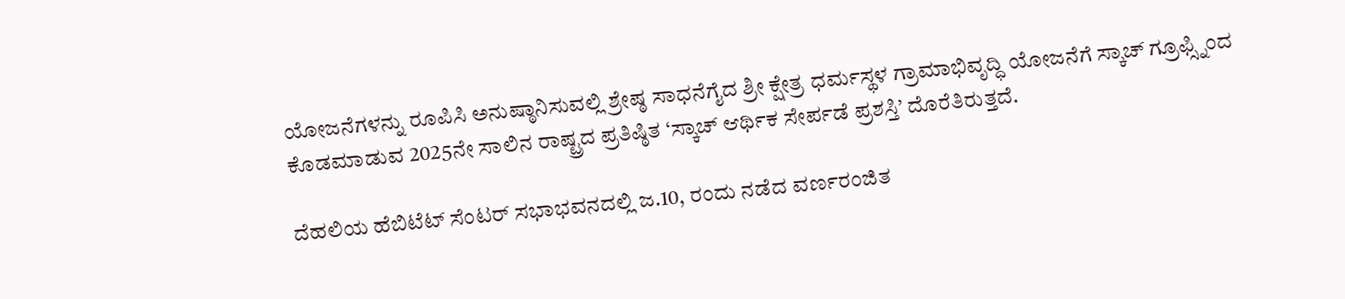ಯೋಜನೆಗಳನ್ನು ರೂಪಿಸಿ ಅನುಷ್ಠಾನಿಸುವಲ್ಲಿ ಶ್ರೇಷ್ಠ ಸಾಧನೆಗೈದ ಶ್ರೀ ಕ್ಷೇತ್ರ ಧರ್ಮಸ್ಥಳ ಗ್ರಾಮಾಭಿವೃದ್ಧಿ ಯೋಜನೆಗೆ ಸ್ಕಾಚ್ ಗ್ರೂಫ್ಸ್ನಿಂದ ಕೊಡಮಾಡುವ 2025ನೇ ಸಾಲಿನ ರಾಷ್ಟ್ರದ ಪ್ರತಿಷ್ಠಿತ ‘ಸ್ಕಾಚ್ ಆರ್ಥಿಕ ಸೇರ್ಪಡೆ ಪ್ರಶಸ್ತಿ’ ದೊರೆತಿರುತ್ತದೆ.

ದೆಹಲಿಯ ಹೆಬಿಟೆಟ್ ಸೆಂಟರ್ ಸಭಾಭವನದಲ್ಲಿ ಜ.10, ರಂದು ನಡೆದ ವರ್ಣರಂಜಿತ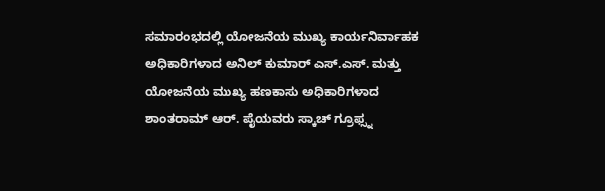ಸಮಾರಂಭದಲ್ಲಿ ಯೋಜನೆಯ ಮುಖ್ಯ ಕಾರ್ಯನಿರ್ವಾಹಕ ಅಧಿಕಾರಿಗಳಾದ ಅನಿಲ್ ಕುಮಾರ್ ಎಸ್.ಎಸ್. ಮತ್ತು ಯೋಜನೆಯ ಮುಖ್ಯ ಹಣಕಾಸು ಅಧಿಕಾರಿಗಳಾದ ಶಾಂತರಾಮ್ ಆರ್. ಪೈಯವರು ಸ್ಕಾಚ್ ಗ್ರೂಫ್ಸ್ನ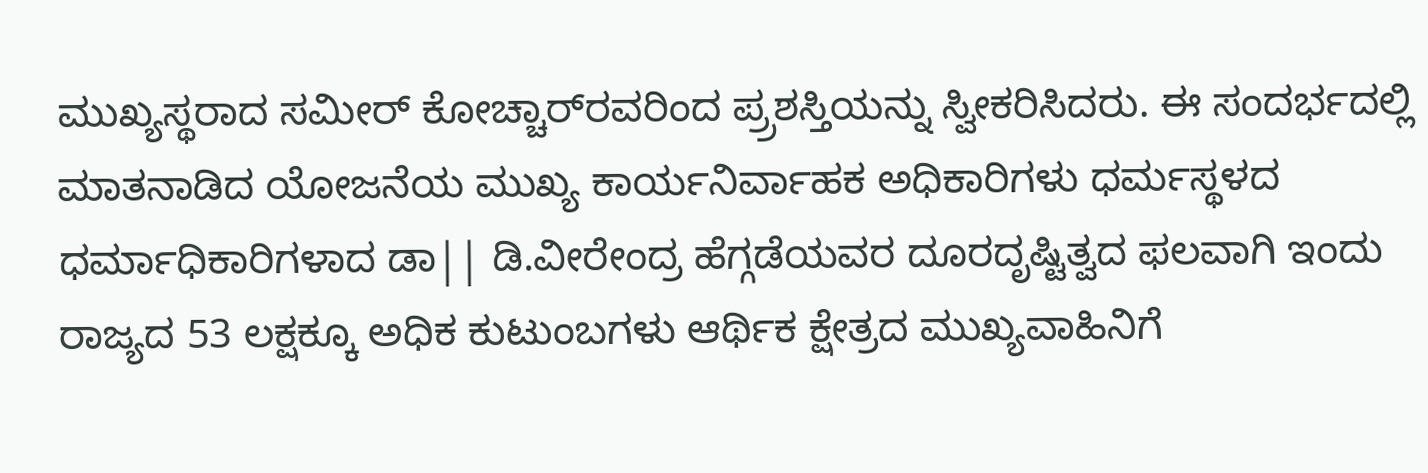ಮುಖ್ಯಸ್ಥರಾದ ಸಮೀರ್ ಕೋಚ್ಚಾರ್‌ರವರಿಂದ ಪ್ರ‍್ರಶಸ್ತಿಯನ್ನು ಸ್ವೀಕರಿಸಿದರು. ಈ ಸಂದರ್ಭದಲ್ಲಿ ಮಾತನಾಡಿದ ಯೋಜನೆಯ ಮುಖ್ಯ ಕಾರ್ಯನಿರ್ವಾಹಕ ಅಧಿಕಾರಿಗಳು ಧರ್ಮಸ್ಥಳದ ಧರ್ಮಾಧಿಕಾರಿಗಳಾದ ಡಾ|| ಡಿ.ವೀರೇಂದ್ರ ಹೆಗ್ಗಡೆಯವರ ದೂರದೃಷ್ಟಿತ್ವದ ಫಲವಾಗಿ ಇಂದು ರಾಜ್ಯದ 53 ಲಕ್ಷಕ್ಕೂ ಅಧಿಕ ಕುಟುಂಬಗಳು ಆರ್ಥಿಕ ಕ್ಷೇತ್ರದ ಮುಖ್ಯವಾಹಿನಿಗೆ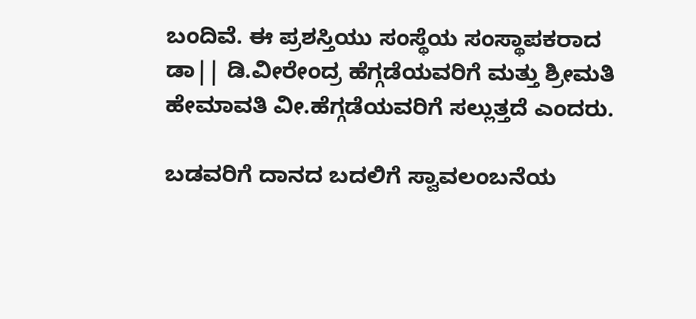ಬಂದಿವೆ. ಈ ಪ್ರಶಸ್ತಿಯು ಸಂಸ್ಥೆಯ ಸಂಸ್ಥಾಪಕರಾದ ಡಾ|| ಡಿ.ವೀರೇಂದ್ರ ಹೆಗ್ಗಡೆಯವರಿಗೆ ಮತ್ತು ಶ್ರೀಮತಿ ಹೇಮಾವತಿ ವೀ.ಹೆಗ್ಗಡೆಯವರಿಗೆ ಸಲ್ಲುತ್ತದೆ ಎಂದರು.

ಬಡವರಿಗೆ ದಾನದ ಬದಲಿಗೆ ಸ್ವಾವಲಂಬನೆಯ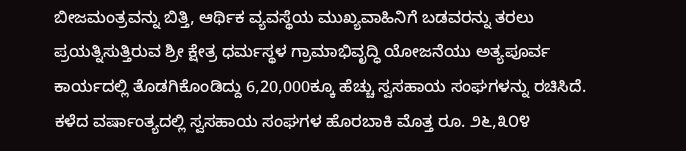ಬೀಜಮಂತ್ರವನ್ನು ಬಿತ್ತಿ, ಆರ್ಥಿಕ ವ್ಯವಸ್ಥೆಯ ಮುಖ್ಯವಾಹಿನಿಗೆ ಬಡವರನ್ನು ತರಲು ಪ್ರಯತ್ನಿಸುತ್ತಿರುವ ಶ್ರೀ ಕ್ಷೇತ್ರ ಧರ್ಮಸ್ಥಳ ಗ್ರಾಮಾಭಿವೃದ್ಧಿ ಯೋಜನೆಯು ಅತ್ಯಪೂರ್ವ ಕಾರ್ಯದಲ್ಲಿ ತೊಡಗಿಕೊಂಡಿದ್ದು 6,20,000ಕ್ಕೂ ಹೆಚ್ಚು ಸ್ವಸಹಾಯ ಸಂಘಗಳನ್ನು ರಚಿಸಿದೆ. ಕಳೆದ ವರ್ಷಾಂತ್ಯದಲ್ಲಿ ಸ್ವಸಹಾಯ ಸಂಘಗಳ ಹೊರಬಾಕಿ ಮೊತ್ತ ರೂ. ೨೬,೩೦೪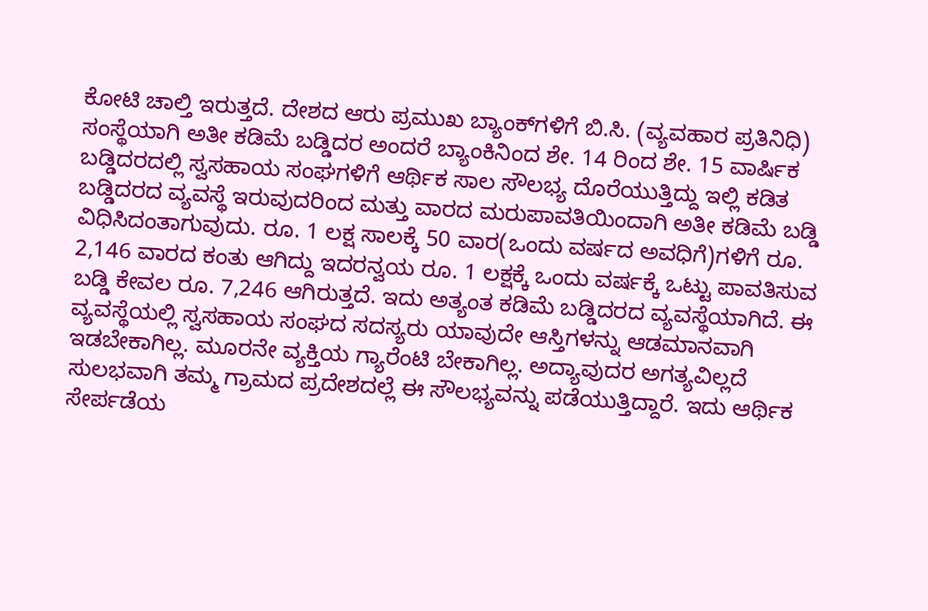ಕೋಟಿ ಚಾಲ್ತಿ ಇರುತ್ತದೆ. ದೇಶದ ಆರು ಪ್ರಮುಖ ಬ್ಯಾಂಕ್‌ಗಳಿಗೆ ಬಿ.ಸಿ. (ವ್ಯವಹಾರ ಪ್ರತಿನಿಧಿ) ಸಂಸ್ಥೆಯಾಗಿ ಅತೀ ಕಡಿಮೆ ಬಡ್ಡಿದರ ಅಂದರೆ ಬ್ಯಾಂಕಿನಿಂದ ಶೇ. 14 ರಿಂದ ಶೇ. 15 ವಾರ್ಷಿಕ ಬಡ್ಡಿದರದಲ್ಲಿ ಸ್ವಸಹಾಯ ಸಂಘಗಳಿಗೆ ಆರ್ಥಿಕ ಸಾಲ ಸೌಲಭ್ಯ ದೊರೆಯುತ್ತಿದ್ದು ಇಲ್ಲಿ ಕಡಿತ ಬಡ್ಡಿದರದ ವ್ಯವಸ್ಥೆ ಇರುವುದರಿಂದ ಮತ್ತು ವಾರದ ಮರುಪಾವತಿಯಿಂದಾಗಿ ಅತೀ ಕಡಿಮೆ ಬಡ್ಡಿ ವಿಧಿಸಿದಂತಾಗುವುದು. ರೂ. 1 ಲಕ್ಷ ಸಾಲಕ್ಕೆ 50 ವಾರ(ಒಂದು ವರ್ಷದ ಅವಧಿಗೆ)ಗಳಿಗೆ ರೂ. 2,146 ವಾರದ ಕಂತು ಆಗಿದ್ದು ಇದರನ್ವಯ ರೂ. 1 ಲಕ್ಷಕ್ಕೆ ಒಂದು ವರ್ಷಕ್ಕೆ ಒಟ್ಟು ಪಾವತಿಸುವ ಬಡ್ಡಿ ಕೇವಲ ರೂ. 7,246 ಆಗಿರುತ್ತದೆ. ಇದು ಅತ್ಯಂತ ಕಡಿಮೆ ಬಡ್ಡಿದರದ ವ್ಯವಸ್ಥೆಯಾಗಿದೆ. ಈ ವ್ಯವಸ್ಥೆಯಲ್ಲಿ ಸ್ವಸಹಾಯ ಸಂಘದ ಸದಸ್ಯರು ಯಾವುದೇ ಆಸ್ತಿಗಳನ್ನು ಆಡಮಾನವಾಗಿ ಇಡಬೇಕಾಗಿಲ್ಲ. ಮೂರನೇ ವ್ಯಕ್ತಿಯ ಗ್ಯಾರೆಂಟಿ ಬೇಕಾಗಿಲ್ಲ. ಅದ್ಯಾವುದರ ಅಗತ್ಯವಿಲ್ಲದೆ ಸುಲಭವಾಗಿ ತಮ್ಮ ಗ್ರಾಮದ ಪ್ರದೇಶದಲ್ಲೆ ಈ ಸೌಲಭ್ಯವನ್ನು ಪಡೆಯುತ್ತಿದ್ದಾರೆ. ಇದು ಆರ್ಥಿಕ ಸೇರ್ಪಡೆಯ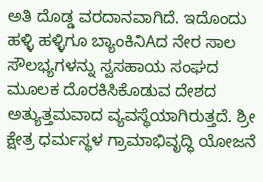ಅತಿ ದೊಡ್ಡ ವರದಾನವಾಗಿದೆ. ಇದೊಂದು ಹಳ್ಳಿ ಹಳ್ಳಿಗೂ ಬ್ಯಾಂಕಿನಿAದ ನೇರ ಸಾಲ ಸೌಲಭ್ಯಗಳನ್ನು ಸ್ವಸಹಾಯ ಸಂಘದ ಮೂಲಕ ದೊರಕಿಸಿಕೊಡುವ ದೇಶದ ಅತ್ಯುತ್ತಮವಾದ ವ್ಯವಸ್ಥೆಯಾಗಿರುತ್ತದೆ. ಶ್ರೀ ಕ್ಷೇತ್ರ ಧರ್ಮಸ್ಥಳ ಗ್ರಾಮಾಭಿವೃದ್ಧಿ ಯೋಜನೆ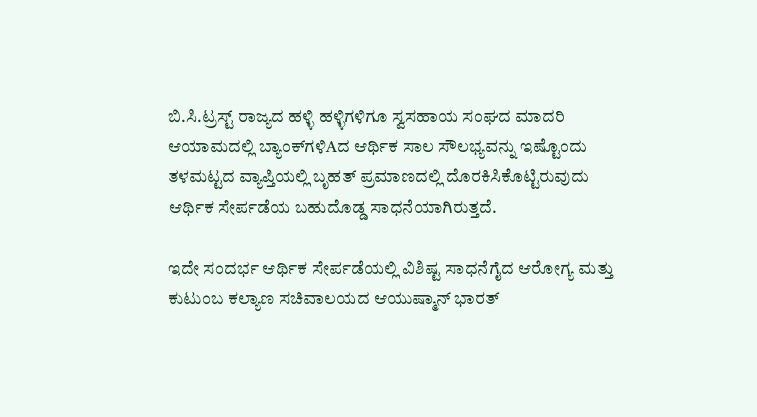ಬಿ.ಸಿ.ಟ್ರಸ್ಟ್ ರಾಜ್ಯದ ಹಳ್ಳಿ ಹಳ್ಳಿಗಳಿಗೂ ಸ್ವಸಹಾಯ ಸಂಘದ ಮಾದರಿ ಆಯಾಮದಲ್ಲಿ ಬ್ಯಾಂಕ್‌ಗಳಿAದ ಆರ್ಥಿಕ ಸಾಲ ಸೌಲಭ್ಯವನ್ನು ಇಷ್ಟೊಂದು ತಳಮಟ್ಟದ ವ್ಯಾಪ್ತಿಯಲ್ಲಿ ಬೃಹತ್ ಪ್ರಮಾಣದಲ್ಲಿ ದೊರಕಿಸಿಕೊಟ್ಟಿರುವುದು ಆರ್ಥಿಕ ಸೇರ್ಪಡೆಯ ಬಹುದೊಡ್ಡ ಸಾಧನೆಯಾಗಿರುತ್ತದೆ.

ಇದೇ ಸಂದರ್ಭ ಆರ್ಥಿಕ ಸೇರ್ಪಡೆಯಲ್ಲಿ ವಿಶಿಷ್ಟ ಸಾಧನೆಗೈದ ಆರೋಗ್ಯ ಮತ್ತು ಕುಟುಂಬ ಕಲ್ಯಾಣ ಸಚಿವಾಲಯದ ಆಯುಷ್ಮಾನ್ ಭಾರತ್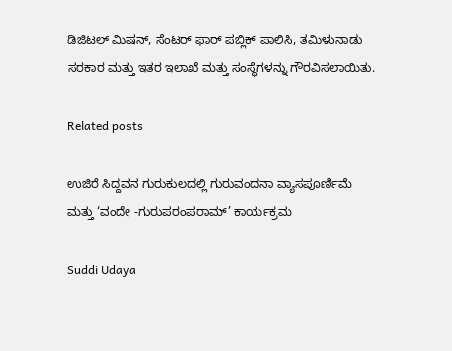ಡಿಜಿಟಲ್ ಮಿಷನ್, ಸೆಂಟರ್ ಫಾರ್ ಪಬ್ಲಿಕ್ ಪಾಲಿಸಿ, ತಮಿಳುನಾಡು ಸರಕಾರ ಮತ್ತು ಇತರ ಇಲಾಖೆ ಮತ್ತು ಸಂಸ್ಥೆಗಳನ್ನು ಗೌರವಿಸಲಾಯಿತು.

Related posts

ಉಜಿರೆ ಸಿದ್ದವನ ಗುರುಕುಲದಲ್ಲಿ ಗುರುವಂದನಾ ವ್ಯಾಸಪೂರ್ಣಿಮೆ ಮತ್ತು ‘ವಂದೇ -ಗುರುಪರಂಪರಾಮ್’ ಕಾರ್ಯಕ್ರಮ

Suddi Udaya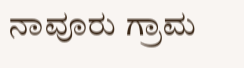ನಾವೂರು ಗ್ರಾಮ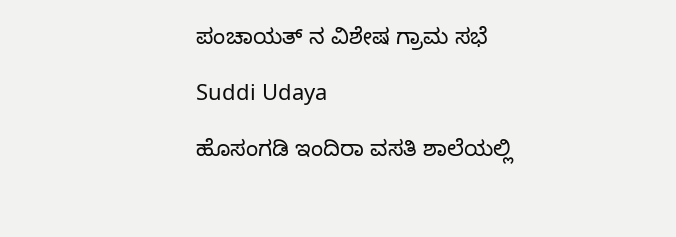ಪಂಚಾಯತ್ ನ ವಿಶೇಷ ಗ್ರಾಮ ಸಭೆ

Suddi Udaya

ಹೊಸಂಗಡಿ ಇಂದಿರಾ ವಸತಿ ಶಾಲೆಯಲ್ಲಿ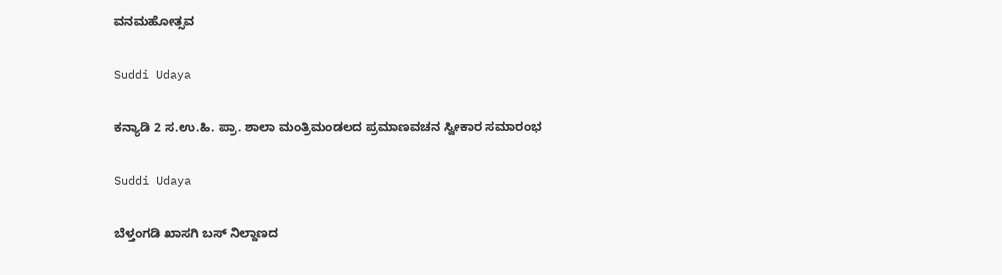ವನಮಹೋತ್ಸವ

Suddi Udaya

ಕನ್ಯಾಡಿ 2 ಸ.ಉ.ಹಿ. ಪ್ರಾ. ಶಾಲಾ ಮಂತ್ರಿಮಂಡಲದ ಪ್ರಮಾಣವಚನ ಸ್ವೀಕಾರ ಸಮಾರಂಭ

Suddi Udaya

ಬೆಳ್ತಂಗಡಿ ಖಾಸಗಿ ಬಸ್ ನಿಲ್ದಾಣದ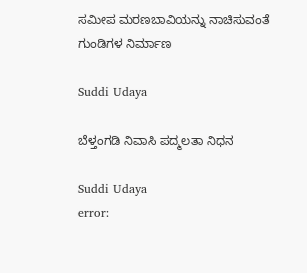ಸಮೀಪ ಮರಣಬಾವಿಯನ್ನು ನಾಚಿಸುವಂತೆ ಗುಂಡಿಗಳ ನಿರ್ಮಾಣ

Suddi Udaya

ಬೆಳ್ತಂಗಡಿ ನಿವಾಸಿ ಪದ್ಮಲತಾ ನಿಧನ

Suddi Udaya
error: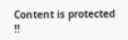Content is protected !!